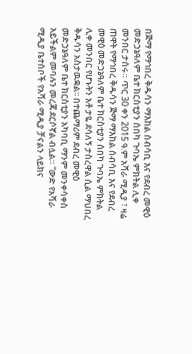በጅማ የማኅበረ ቅዱሳን ማእከል ሰብሳቢ እና የደብረ መዊዕ መድኃኔዓለም ቤተ ክርስቲያን ሰበካ ጉባኤ ምክትል ሊቀ መንበር ታሰሩ። ጥር 30 ቀን 2015 ዓ.ም አሻራ ሚዲያ ፣ ዛሬ ጠዋት የማኅበረ ቅዱሳን ጅማ ማእከል ሰብሳቢ እና የደብረ መዊዕ መድኃኔዓለም ቤተ ክርስቲያን ሰበካ ጉባኤ ምክትል ሊቀ መንበር የሆኑትን አቶ ታዬ ደሳለኝ ታስረዋል ሲል ማህበረ ቅዱሳን አስታዉቋል፡፡ በተጨማሪም ደብረ መዊዕ መድኃኔዓለም ቤተ ክርስቲያን አካባቢ ማንም መንቀሳቀስ አይችልም መባሉን መረጃ ደርሶኛል ብሏል። “ውድ የአሻራ ሚዲያ ቤተሰቦች የአሻራ ሚዲያ ቻናልን ላይክና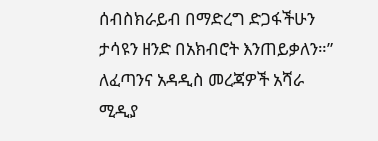ሰብስክራይብ በማድረግ ድጋፋችሁን ታሳዩን ዘንድ በአክብሮት እንጠይቃለን።” ለፈጣንና አዳዲስ መረጃዎች አሻራ ሚዲያ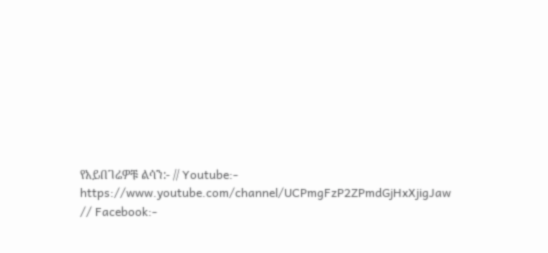የአይበገሬዎቹ ልሳን:- // Youtube:- https://www.youtube.com/channel/UCPmgFzP2ZPmdGjHxXjigJaw // Facebook:-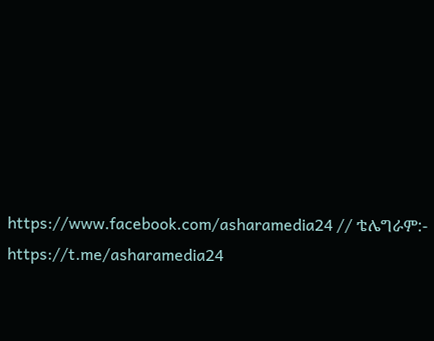https://www.facebook.com/asharamedia24 // ቴሌግራም:- https://t.me/asharamedia24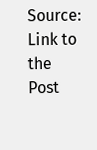Source: Link to the Post